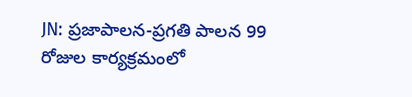JN: ప్రజాపాలన-ప్రగతి పాలన 99 రోజుల కార్యక్రమంలో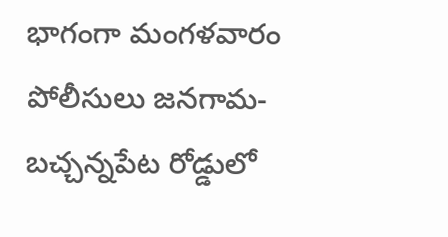భాగంగా మంగళవారం పోలీసులు జనగామ-బచ్చన్నపేట రోడ్డులో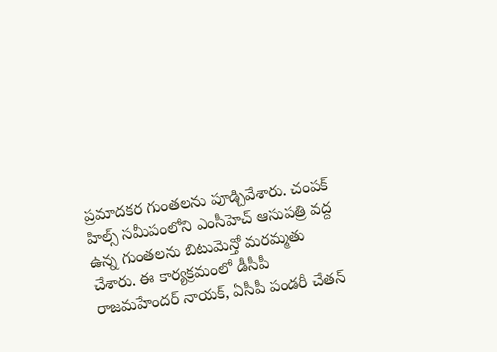ప్రమాదకర గుంతలను పూడ్చివేశారు. చంపక్ హిల్స్ సమీపంలోని ఎంసీహెచ్ ఆసుపత్రి వద్ద ఉన్న గుంతలను బిటుమెన్తో మరమ్మతు చేశారు. ఈ కార్యక్రమంలో డీసీపీ రాజమహేందర్ నాయక్, ఏసీపీ పండరీ చేతన్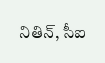నితిన్, సీఐ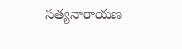సత్యనారాయణ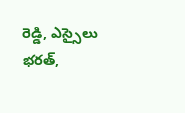రెడ్డి, ఎస్సైలు భరత్,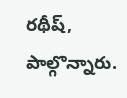రథీష్, పాల్గొన్నారు.